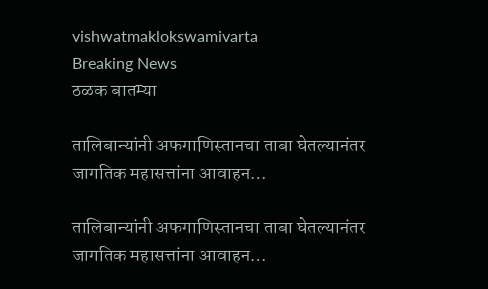vishwatmaklokswamivarta
Breaking News
ठळक बातम्या

तालिबान्यांनी अफगाणिस्तानचा ताबा घेतल्यानंतर जागतिक महासत्तांना आवाहन…

तालिबान्यांनी अफगाणिस्तानचा ताबा घेतल्यानंतर जागतिक महासत्तांना आवाहन…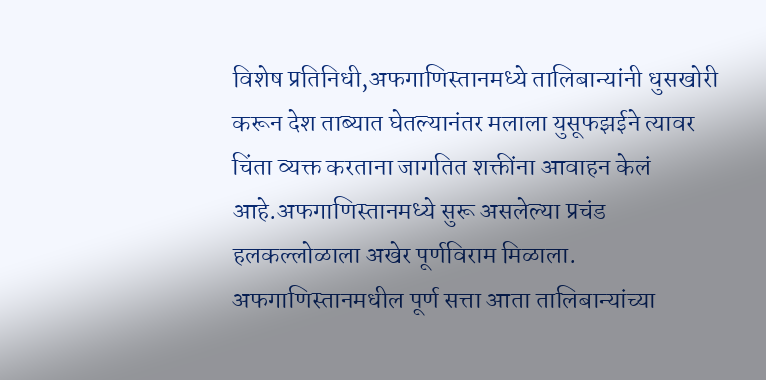विशेष प्रतिनिधी,अफगाणिस्तानमध्ये तालिबान्यांनी धुसखोरी करून देश ताब्यात घेतल्यानंतर मलाला युसूफझईने त्यावर चिंता व्यक्त करताना जागतित शक्तींना आवाहन केलं आहे.अफगाणिस्तानमध्ये सुरू असलेल्या प्रचंड हलकल्लोळाला अखेर पूर्णविराम मिळाला. अफगाणिस्तानमधील पूर्ण सत्ता आता तालिबान्यांच्या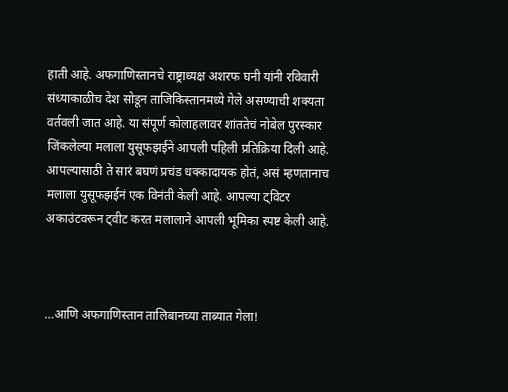हाती आहे. अफगाणिस्तानचे राष्ट्राध्यक्ष अशरफ घनी यांनी रविवारी संध्याकाळीच देश सोडून ताजिकिस्तानमध्ये गेले असण्याची शक्यता वर्तवली जात आहे. या संपूर्ण कोलाहलावर शांततेचं नोबेल पुरस्कार जिंकलेल्या मलाला युसूफझईने आपली पहिली प्रतिक्रिया दिली आहे. आपल्यासाठी ते सारं बघणं प्रचंड धक्कादायक होतं, असं म्हणतानाच मलाला युसूफझईनं एक विनंती केली आहे. आपल्या ट्विटर अकाउंटवरून ट्वीट करत मलालाने आपली भूमिका स्पष्ट केली आहे.



…आणि अफगाणिस्तान तालिबानच्या ताब्यात गेला!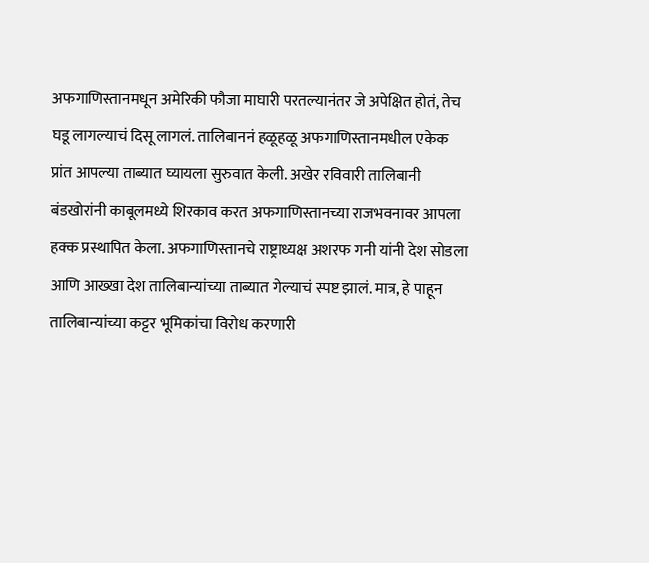अफगाणिस्तानमधून अमेरिकी फौजा माघारी परतल्यानंतर जे अपेक्षित होतं, तेच घडू लागल्याचं दिसू लागलं. तालिबाननं हळूहळू अफगाणिस्तानमधील एकेक प्रांत आपल्या ताब्यात घ्यायला सुरुवात केली. अखेर रविवारी तालिबानी बंडखोरांनी काबूलमध्ये शिरकाव करत अफगाणिस्तानच्या राजभवनावर आपला हक्क प्रस्थापित केला. अफगाणिस्तानचे राष्ट्राध्यक्ष अशरफ गनी यांनी देश सोडला आणि आख्खा देश तालिबान्यांच्या ताब्यात गेल्याचं स्पष्ट झालं. मात्र, हे पाहून तालिबान्यांच्या कट्टर भूमिकांचा विरोध करणारी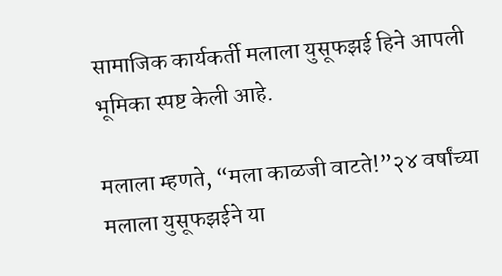सामाजिक कार्यकर्ती मलाला युसूफझई हिने आपली भूमिका स्पष्ट केली आहे.

मलाला म्हणते, “मला काळजी वाटते!”२४ वर्षांच्या मलाला युसूफझईने या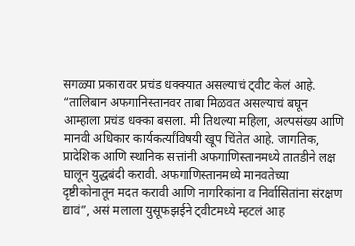सगळ्या प्रकारावर प्रचंड धक्क्यात असल्याचं ट्वीट केलं आहे. “तालिबान अफगानिस्तानवर ताबा मिळवत असल्याचं बघून आम्हाला प्रचंड धक्का बसला. मी तिथल्या महिला, अल्पसंख्य आणि मानवी अधिकार कार्यकर्त्यांविषयी खूप चिंतेत आहे. जागतिक, प्रादेशिक आणि स्थानिक सत्तांनी अफगाणिस्तानमध्ये तातडीने लक्ष घालून युद्धबंदी करावी. अफगाणिस्तानमध्ये मानवतेच्या दृष्टीकोनातून मदत करावी आणि नागरिकांना व निर्वासितांना संरक्षण द्यावं”, असं मलाला युसूफझईने ट्वीटमध्ये म्हटलं आह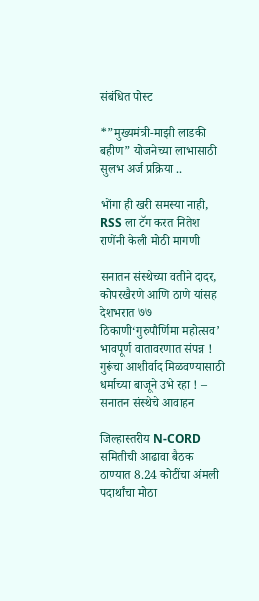संबंधित पोस्ट

*”मुख्यमंत्री-माझी लाडकी बहीण” योजनेच्या लाभासाठी सुलभ अर्ज प्रक्रिया ..

भोंगा ही खरी समस्या नाही, RSS ला टॅग करत नितेश राणेंनी केली मोठी मागणी

सनातन संस्थेच्या वतीने दादर, कोपरखैरणे आणि ठाणे यांसह देशभरात ७७ ठिकाणी‘गुरुपौर्णिमा महोत्सव’ भावपूर्ण वातावरणात संपन्न ! गुरूंचा आशीर्वाद मिळवण्यासाठी धर्माच्या बाजूने उभे रहा ! – सनातन संस्थेचे आवाहन

जिल्हास्तरीय N-CORD समितीची आढावा बैठक ठाण्यात 8.24 कोटींचा अंमली पदार्थांचा मोठा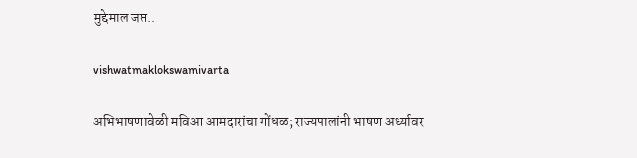मुद्देमाल जप्त..

vishwatmaklokswamivarta

अभिभाषणावेळी मविआ आमदारांचा गोंधळ; राज्यपालांनी भाषण अर्ध्यावर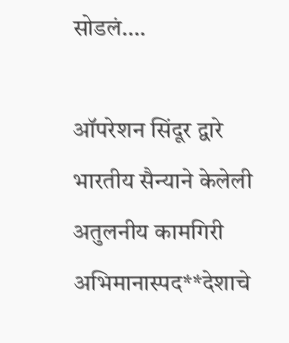सोडलं….

ऑपरेशन सिंदूर द्वारे भारतीय सैन्याने केलेली अतुलनीय कामगिरी अभिमानास्पद**देशाचे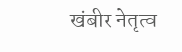खंबीर नेतृत्व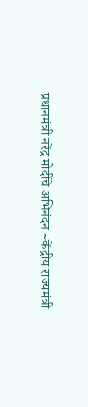प्रधानमंत्री नरेंद्र मोदींचे अभिनंदन ~केंद्रीय राज्यमंत्री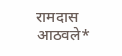रामदास आठवले*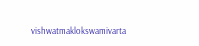vishwatmaklokswamivarta